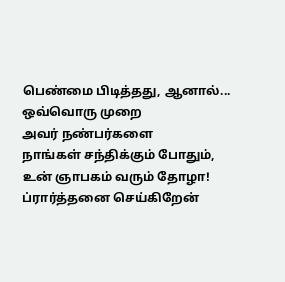பெண்மை பிடித்தது, ஆனால்...
ஒவ்வொரு முறை
அவர் நண்பர்களை
நாங்கள் சந்திக்கும் போதும்,
உன் ஞாபகம் வரும் தோழா!
ப்ரார்த்தனை செய்கிறேன்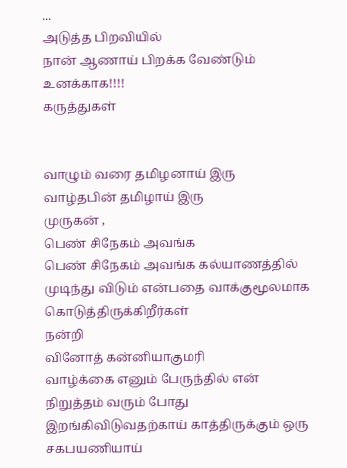...
அடுத்த பிறவியில்
நான் ஆணாய் பிறக்க வேண்டும்
உனக்காக!!!!
கருத்துகள்


வாழும் வரை தமிழனாய் இரு
வாழ்தபின் தமிழாய் இரு
முருகன் ,
பெண் சிநேகம் அவங்க
பெண் சிநேகம் அவங்க கல்யாணத்தில் முடிந்து விடும் என்பதை வாக்குமூலமாக கொடுத்திருக்கிறீர்கள்
நன்றி
வினோத் கன்னியாகுமரி
வாழ்க்கை எனும் பேருந்தில் என் நிறுத்தம் வரும் போது இறங்கிவிடுவதற்காய் காத்திருக்கும் ஒரு சகபயணியாய்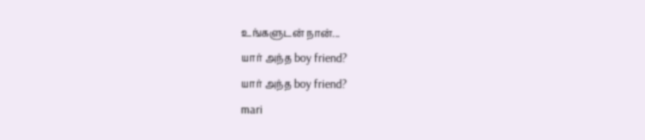உங்களுடன் நான்...
யார் அந்த boy friend?
யார் அந்த boy friend?
mari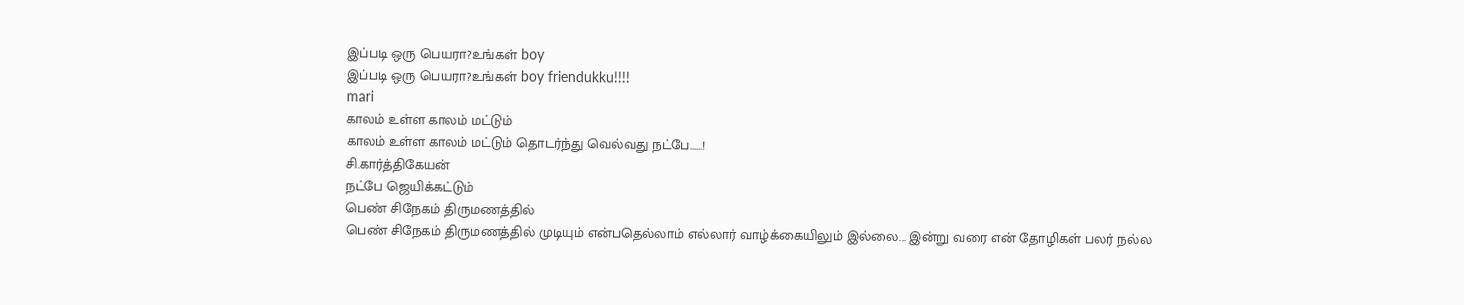இப்படி ஒரு பெயரா?உங்கள் boy
இப்படி ஒரு பெயரா?உங்கள் boy friendukku!!!!
mari
காலம் உள்ள காலம் மட்டும்
காலம் உள்ள காலம் மட்டும் தொடர்ந்து வெல்வது நட்பே......!
சி.கார்த்திகேயன்
நட்பே ஜெயிக்கட்டும்
பெண் சிநேகம் திருமணத்தில்
பெண் சிநேகம் திருமணத்தில் முடியும் என்பதெல்லாம் எல்லார் வாழ்க்கையிலும் இல்லை... இன்று வரை என் தோழிகள் பலர் நல்ல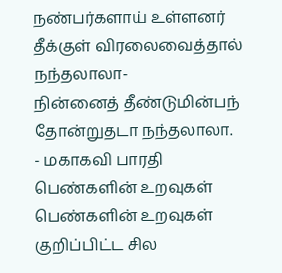நண்பர்களாய் உள்ளனர்
தீக்குள் விரலைவைத்தால் நந்தலாலா-
நின்னைத் தீண்டுமின்பந் தோன்றுதடா நந்தலாலா.
- மகாகவி பாரதி
பெண்களின் உறவுகள்
பெண்களின் உறவுகள் குறிப்பிட்ட சில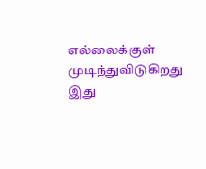எல்லைக்குள் முடிந்துவிடுகிறது
இது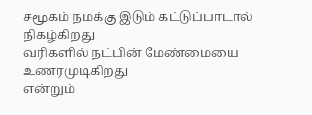சமூகம் நமக்கு இடும் கட்டுப்பாடால் நிகழ்கிறது
வரிகளில் நட்பின் மேண்மையை உணரமுடிகிறது
என்றும்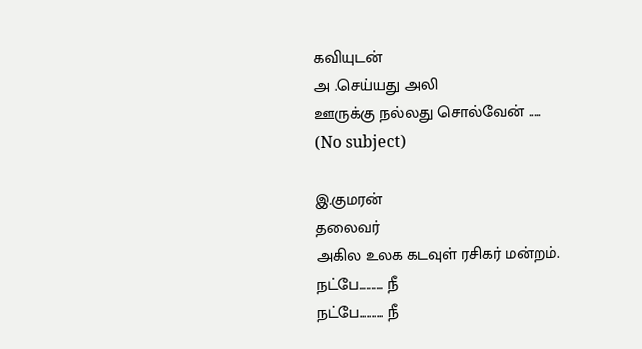கவியுடன்
அ .செய்யது அலி
ஊருக்கு நல்லது சொல்வேன் .....
(No subject)

இ.குமரன்
தலைவர்
அகில உலக கடவுள் ரசிகர் மன்றம்.
நட்பே.......... நீ
நட்பே.......... நீ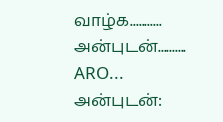வாழ்க...........
அன்புடன்..........
ARO...
அன்புடன்: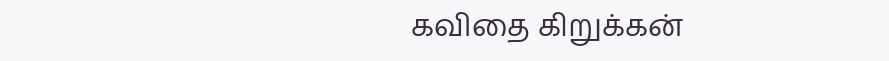கவிதை கிறுக்கன்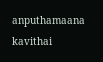anputhamaana kavithai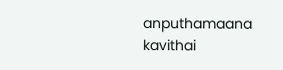anputhamaana kavithai